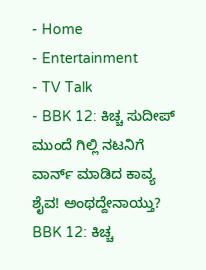- Home
- Entertainment
- TV Talk
- BBK 12: ಕಿಚ್ಚ ಸುದೀಪ್ ಮುಂದೆ ಗಿಲ್ಲಿ ನಟನಿಗೆ ವಾರ್ನ್ ಮಾಡಿದ ಕಾವ್ಯ ಶೈವ! ಅಂಥದ್ದೇನಾಯ್ತು?
BBK 12: ಕಿಚ್ಚ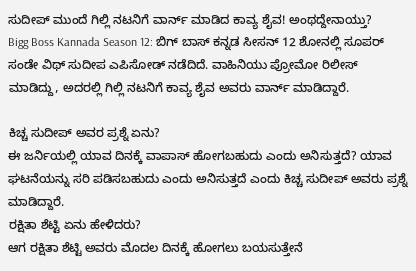ಸುದೀಪ್ ಮುಂದೆ ಗಿಲ್ಲಿ ನಟನಿಗೆ ವಾರ್ನ್ ಮಾಡಿದ ಕಾವ್ಯ ಶೈವ! ಅಂಥದ್ದೇನಾಯ್ತು?
Bigg Boss Kannada Season 12: ಬಿಗ್ ಬಾಸ್ ಕನ್ನಡ ಸೀಸನ್ 12 ಶೋನಲ್ಲಿ ಸೂಪರ್ ಸಂಡೇ ವಿಥ್ ಸುದೀಪ ಎಪಿಸೋಡ್ ನಡೆದಿದೆ. ವಾಹಿನಿಯು ಪ್ರೋಮೋ ರಿಲೀಸ್ ಮಾಡಿದ್ದು, ಅದರಲ್ಲಿ ಗಿಲ್ಲಿ ನಟನಿಗೆ ಕಾವ್ಯ ಶೈವ ಅವರು ವಾರ್ನ್ ಮಾಡಿದ್ದಾರೆ.

ಕಿಚ್ಚ ಸುದೀಪ್ ಅವರ ಪ್ರಶ್ನೆ ಏನು?
ಈ ಜರ್ನಿಯಲ್ಲಿ ಯಾವ ದಿನಕ್ಕೆ ವಾಪಾಸ್ ಹೋಗಬಹುದು ಎಂದು ಅನಿಸುತ್ತದೆ? ಯಾವ ಘಟನೆಯನ್ನು ಸರಿ ಪಡಿಸಬಹುದು ಎಂದು ಅನಿಸುತ್ತದೆ ಎಂದು ಕಿಚ್ಚ ಸುದೀಪ್ ಅವರು ಪ್ರಶ್ನೆ ಮಾಡಿದ್ದಾರೆ.
ರಕ್ಷಿತಾ ಶೆಟ್ಟಿ ಏನು ಹೇಳಿದರು?
ಆಗ ರಕ್ಷಿತಾ ಶೆಟ್ಟಿ ಅವರು ಮೊದಲ ದಿನಕ್ಕೆ ಹೋಗಲು ಬಯಸುತ್ತೇನೆ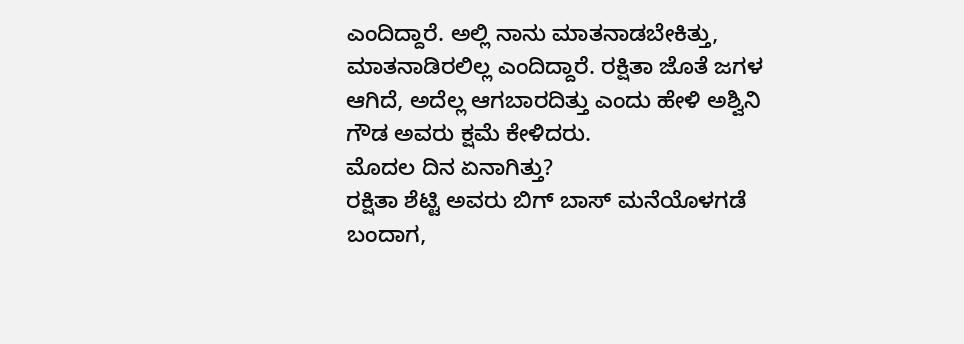ಎಂದಿದ್ದಾರೆ. ಅಲ್ಲಿ ನಾನು ಮಾತನಾಡಬೇಕಿತ್ತು, ಮಾತನಾಡಿರಲಿಲ್ಲ ಎಂದಿದ್ದಾರೆ. ರಕ್ಷಿತಾ ಜೊತೆ ಜಗಳ ಆಗಿದೆ, ಅದೆಲ್ಲ ಆಗಬಾರದಿತ್ತು ಎಂದು ಹೇಳಿ ಅಶ್ವಿನಿ ಗೌಡ ಅವರು ಕ್ಷಮೆ ಕೇಳಿದರು.
ಮೊದಲ ದಿನ ಏನಾಗಿತ್ತು?
ರಕ್ಷಿತಾ ಶೆಟ್ಟಿ ಅವರು ಬಿಗ್ ಬಾಸ್ ಮನೆಯೊಳಗಡೆ ಬಂದಾಗ,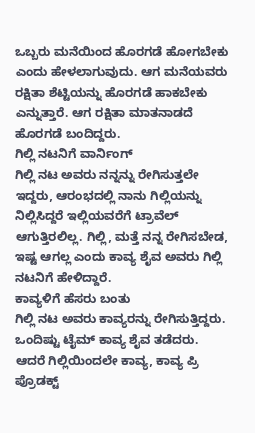ಒಬ್ಬರು ಮನೆಯಿಂದ ಹೊರಗಡೆ ಹೋಗಬೇಕು ಎಂದು ಹೇಳಲಾಗುವುದು. ಆಗ ಮನೆಯವರು ರಕ್ಷಿತಾ ಶೆಟ್ಟಿಯನ್ನು ಹೊರಗಡೆ ಹಾಕಬೇಕು ಎನ್ನುತ್ತಾರೆ. ಆಗ ರಕ್ಷಿತಾ ಮಾತನಾಡದೆ ಹೊರಗಡೆ ಬಂದಿದ್ದರು.
ಗಿಲ್ಲಿ ನಟನಿಗೆ ವಾರ್ನಿಂಗ್
ಗಿಲ್ಲಿ ನಟ ಅವರು ನನ್ನನ್ನು ರೇಗಿಸುತ್ತಲೇ ಇದ್ದರು, ಆರಂಭದಲ್ಲಿ ನಾನು ಗಿಲ್ಲಿಯನ್ನು ನಿಲ್ಲಿಸಿದ್ದರೆ ಇಲ್ಲಿಯವರೆಗೆ ಟ್ರಾವೆಲ್ ಆಗುತ್ತಿರಲಿಲ್ಲ. ಗಿಲ್ಲಿ, ಮತ್ತೆ ನನ್ನ ರೇಗಿಸಬೇಡ, ಇಷ್ಟ ಆಗಲ್ಲ ಎಂದು ಕಾವ್ಯ ಶೈವ ಅವರು ಗಿಲ್ಲಿ ನಟನಿಗೆ ಹೇಳಿದ್ದಾರೆ.
ಕಾವ್ಯಳಿಗೆ ಹೆಸರು ಬಂತು
ಗಿಲ್ಲಿ ನಟ ಅವರು ಕಾವ್ಯರನ್ನು ರೇಗಿಸುತ್ತಿದ್ದರು. ಒಂದಿಷ್ಟು ಟೈಮ್ ಕಾವ್ಯ ಶೈವ ತಡೆದರು. ಆದರೆ ಗಿಲ್ಲಿಯಿಂದಲೇ ಕಾವ್ಯ, ಕಾವ್ಯ ಪ್ರಿ ಪ್ರೊಡಕ್ಟ್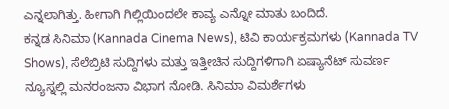ಎನ್ನಲಾಗಿತ್ತು. ಹೀಗಾಗಿ ಗಿಲ್ಲಿಯಿಂದಲೇ ಕಾವ್ಯ ಎನ್ನೋ ಮಾತು ಬಂದಿದೆ.
ಕನ್ನಡ ಸಿನಿಮಾ (Kannada Cinema News), ಟಿವಿ ಕಾರ್ಯಕ್ರಮಗಳು (Kannada TV Shows), ಸೆಲೆಬ್ರಿಟಿ ಸುದ್ದಿಗಳು ಮತ್ತು ಇತ್ತೀಚಿನ ಸುದ್ದಿಗಳಿಗಾಗಿ ಏಷ್ಯಾನೆಟ್ ಸುವರ್ಣ ನ್ಯೂಸ್ನಲ್ಲಿ ಮನರಂಜನಾ ವಿಭಾಗ ನೋಡಿ. ಸಿನಿಮಾ ವಿಮರ್ಶೆಗಳು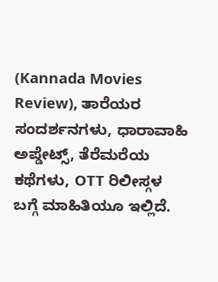(Kannada Movies Review), ತಾರೆಯರ ಸಂದರ್ಶನಗಳು, ಧಾರಾವಾಹಿ ಅಪ್ಡೇಟ್ಸ್, ತೆರೆಮರೆಯ ಕಥೆಗಳು, OTT ರಿಲೀಸ್ಗಳ ಬಗ್ಗೆ ಮಾಹಿತಿಯೂ ಇಲ್ಲಿದೆ.